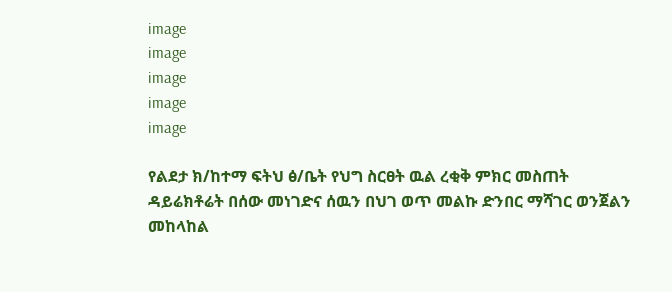image
image
image
image
image

የልደታ ክ/ከተማ ፍትህ ፅ/ቤት የህግ ስርፀት ዉል ረቂቅ ምክር መስጠት ዳይሬክቶሬት በሰው መነገድና ሰዉን በህገ ወጥ መልኩ ድንበር ማሻገር ወንጀልን መከላከል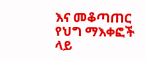እና መቆጣጠር የህግ ማእቀፎች ላይ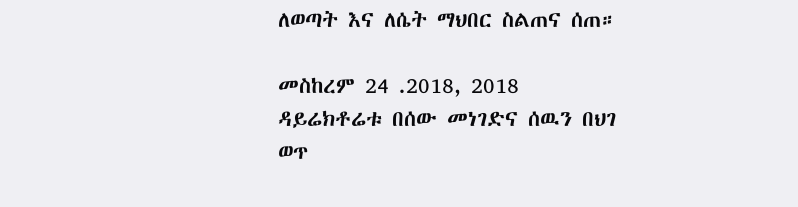ለወጣት እና ለሴት ማህበር ስልጠና ሰጠ።

መስከረም 24 .2018, 2018
ዳይሬክቶሬቱ በሰው መነገድና ሰዉን በህገ ወጥ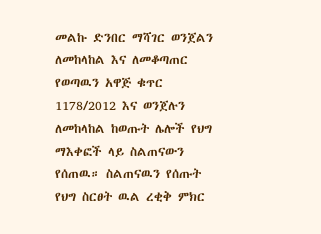መልኩ ድንበር ማሻገር ወንጀልን ለመከላከል እና ለመቆጣጠር የወጣዉን አዋጅ ቁጥር 1178/2012 እና ወንጀሉን ለመከላከል ከወጡት ሌሎች የህግ ማእቀፎች ላይ ስልጠናውን የሰጠዉ። ስልጠናዉን የሰጡት የህግ ስርፀት ዉል ረቂቅ ምክር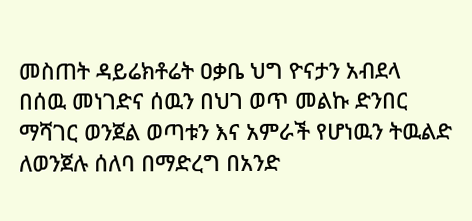መስጠት ዳይሬክቶሬት ዐቃቤ ህግ ዮናታን አብደላ በሰዉ መነገድና ሰዉን በህገ ወጥ መልኩ ድንበር ማሻገር ወንጀል ወጣቱን እና አምራች የሆነዉን ትዉልድ ለወንጀሉ ሰለባ በማድረግ በአንድ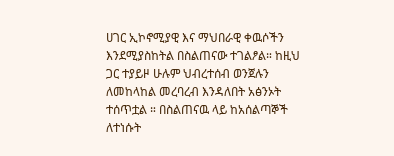ሀገር ኢኮኖሚያዊ እና ማህበራዊ ቀዉሶችን እንደሚያስከትል በስልጠናው ተገልፆል። ከዚህ ጋር ተያይዞ ሁሉም ህብረተሰብ ወንጀሉን ለመከላከል መረባረብ እንዳለበት አፅንኦት ተሰጥቷል ። በስልጠናዉ ላይ ከአሰልጣኞች ለተነሱት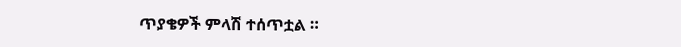ጥያቄዎች ምላሽ ተሰጥቷል ።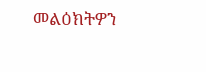መልዕክትዎን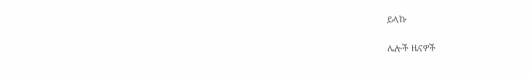ይላኩ

ሌሎች ዜናዎች